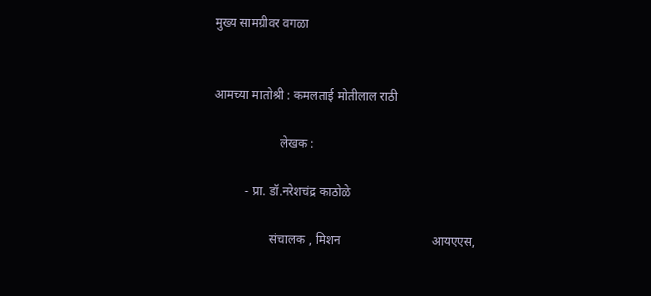मुख्य सामग्रीवर वगळा


आमच्या मातोश्री : कमलताई मोतीलाल राठी

                     लेखक :

          - प्रा. डॉ.नरेशचंद्र काठोळे

                  संचालक , मिशन                             आयएएस,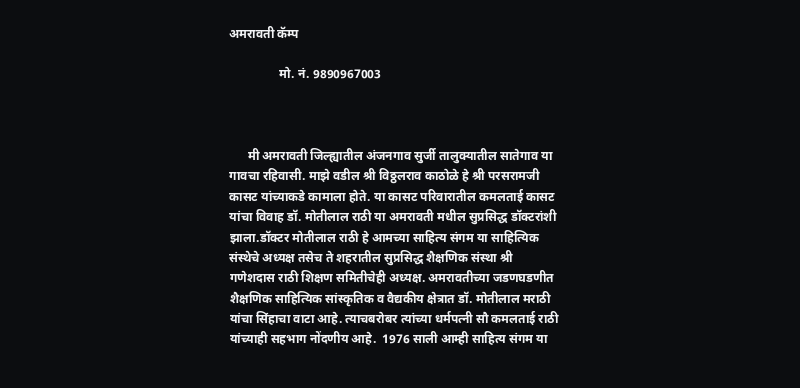अमरावती कॅम्प

                मो. नं. 9890967003



      मी अमरावती जिल्ह्यातील अंजनगाव सुर्जी तालुक्यातील सातेगाव या गावचा रहिवासी. माझे वडील श्री विठ्ठलराव काठोळे हे श्री परसरामजी कासट यांच्याकडे कामाला होते. या कासट परिवारातील कमलताई कासट यांचा विवाह डॉ. मोतीलाल राठी या अमरावती मधील सुप्रसिद्ध डॉक्टरांशी झाला.डॉक्टर मोतीलाल राठी हे आमच्या साहित्य संगम या साहित्यिक संस्थेचे अध्यक्ष तसेच ते शहरातील सुप्रसिद्ध शैक्षणिक संस्था श्री गणेशदास राठी शिक्षण समितीचेही अध्यक्ष. अमरावतीच्या जडणघडणीत शैक्षणिक साहित्यिक सांस्कृतिक व वैद्यकीय क्षेत्रात डॉ. मोतीलाल मराठी यांचा सिंहाचा वाटा आहे. त्याचबरोबर त्यांच्या धर्मपत्नी सौ कमलताई राठी यांच्याही सहभाग नोंदणीय आहे.  1976 साली आम्ही साहित्य संगम या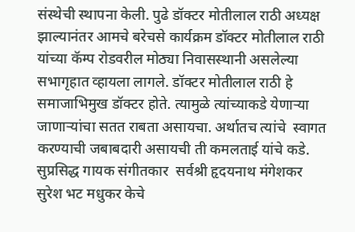संस्थेची स्थापना केली. पुढे डॉक्टर मोतीलाल राठी अध्यक्ष झाल्यानंतर आमचे बरेचसे कार्यक्रम डॉक्टर मोतीलाल राठी यांच्या कॅम्प रोडवरील मोठ्या निवासस्थानी असलेल्या सभागृहात व्हायला लागले. डॉक्टर मोतीलाल राठी हे समाजाभिमुख डॉक्टर होते. त्यामुळे त्यांच्याकडे येणाऱ्या जाणाऱ्यांचा सतत राबता असायचा. अर्थातच त्यांचे  स्वागत करण्याची जबाबदारी असायची ती कमलताई यांचे कडे. सुप्रसिद्ध गायक संगीतकार  सर्वश्री हृदयनाथ मंगेशकर सुरेश भट मधुकर केचे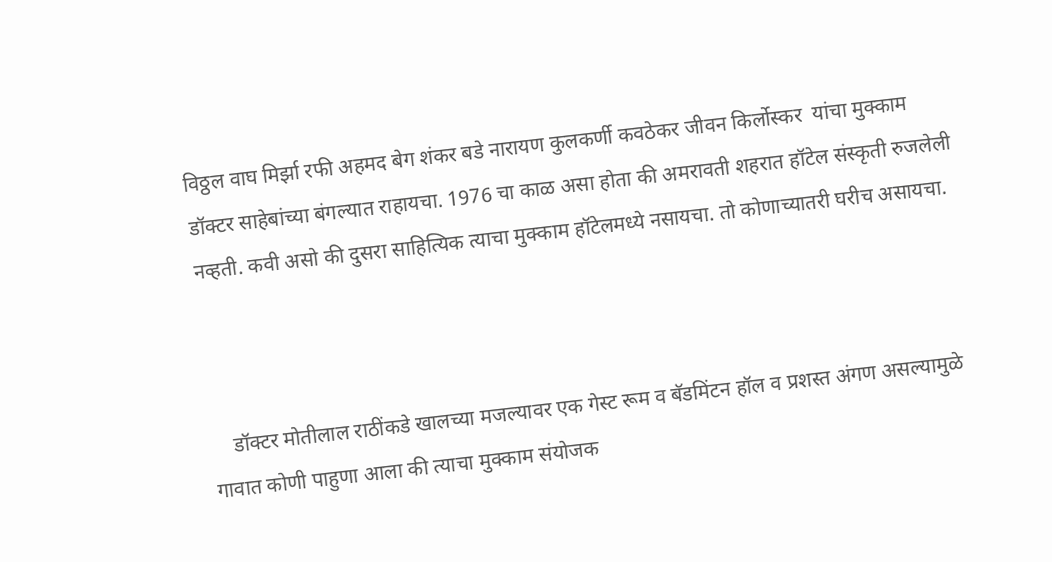विठ्ठल वाघ मिर्झा रफी अहमद बेग शंकर बडे नारायण कुलकर्णी कवठेकर जीवन किर्लोस्कर  यांचा मुक्काम डॉक्टर साहेबांच्या बंगल्यात राहायचा. 1976 चा काळ असा होता की अमरावती शहरात हॉटेल संस्कृती रुजलेली नव्हती. कवी असो की दुसरा साहित्यिक त्याचा मुक्काम हॉटेलमध्ये नसायचा. तो कोणाच्यातरी घरीच असायचा.



    डॉक्टर मोतीलाल राठींकडे खालच्या मजल्यावर एक गेस्ट रूम व बॅडमिंटन हॉल व प्रशस्त अंगण असल्यामुळे गावात कोणी पाहुणा आला की त्याचा मुक्काम संयोजक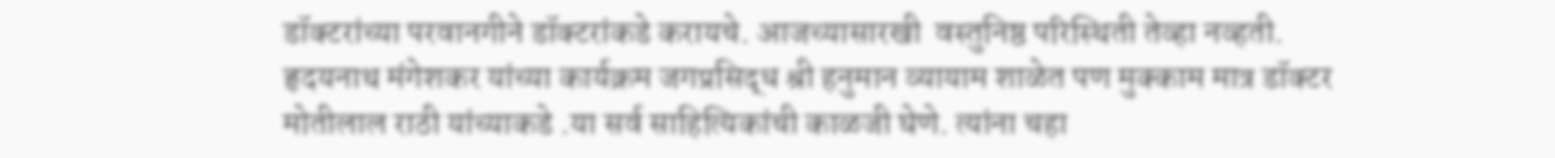डॉक्टरांच्या परवानगीने डॉक्टरांकडे करायचे. आजच्यासारखी  वस्तुनिष्ठ परिस्थिती तेव्हा नव्हती. हृदयनाथ मंगेशकर यांच्या कार्यक्रम जगप्रसिद्ध श्री हनुमान व्यायाम शाळेत पण मुक्काम मात्र डॉक्टर मोतीलाल राठी यांच्याकडे .या सर्व साहित्यिकांची काळजी घेणे. त्यांना चहा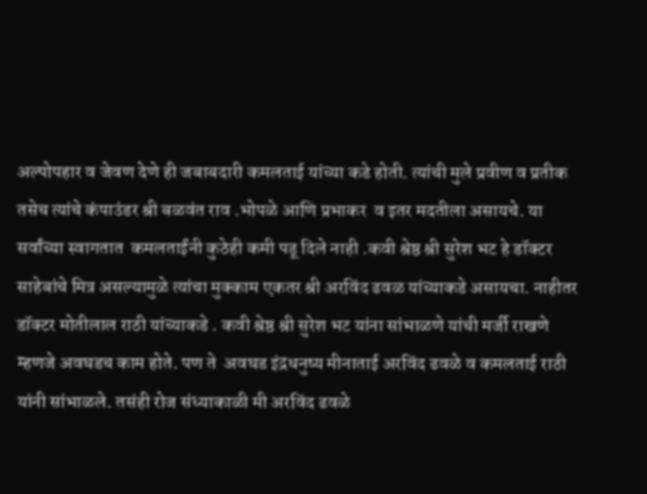अल्पोपहार व जेवण देणे ही जबाबदारी कमलताई यांच्या कडे होती. त्यांची मुले प्रवीण व प्रतीक तसेच त्यांचे कंपाउंडर श्री बळवंत राव .भोपळे आणि प्रभाकर  व इतर मदतीला असायचे. या सर्वांच्या स्वागतात  कमलताईंनी कुठेही कमी पडू दिले नाही .कवी श्रेष्ठ श्री सुरेश भट हे डॉक्टर साहेबांचे मित्र असल्यामुळे त्यांचा मुक्काम एकतर श्री अरविंद ढवळ यांच्याकडे असायचा. नाहीतर डॉक्टर मोतीलाल राठी यांच्याकडे . कवी श्रेष्ठ श्री सुरेश भट यांना सांभाळणे यांची मर्जी राखणे म्हणजे अवघडच काम होते. पण ते  अवघड इंद्रधनुष्य मीनाताई अरविंद ढवळे व कमलताई राठी यांनी सांभाळले. तसंही रोज संध्याकाळी मी अरविंद ढवळे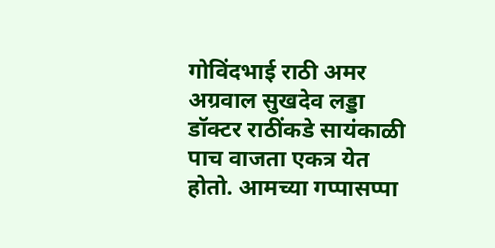गोविंदभाई राठी अमर अग्रवाल सुखदेव लड्डा डॉक्टर राठींकडे सायंकाळी पाच वाजता एकत्र येत होतो. आमच्या गप्पासप्पा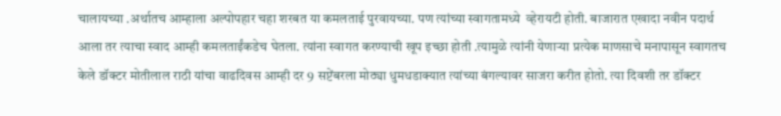चालायच्या .अर्थातच आम्हाला अल्पोपहार चहा शरबत या कमलताई पुरवायच्या. पण त्यांच्या स्वागतामध्ये  व्हेरायटी होती. बाजारात एखादा नवीन पदार्थ आला तर त्याचा स्वाद आम्ही कमलताईंकडेच घेतला. त्यांना स्वागत करण्याची खूप इच्छा होती .त्यामुळे त्यांनी येणाऱ्या प्रत्येक माणसाचे मनापासून स्वागतच केले डॉक्टर मोतीलाल राठी यांचा वाढदिवस आम्ही दर 9 सप्टेंबरला मोठ्या धुमधडाक्यात त्यांच्या बंगल्यावर साजरा करीत होतो. त्या दिवशी तर डॉक्टर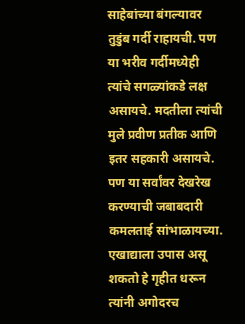साहेबांच्या बंगल्यावर तुडुंब गर्दी राहायची. पण या भरीव गर्दीमध्येही त्यांचे सगळ्यांकडे लक्ष असायचे. मदतीला त्यांची मुले प्रवीण प्रतीक आणि इतर सहकारी असायचे. पण या सर्वांवर देखरेख करण्याची जबाबदारी कमलताई सांभाळायच्या. एखाद्याला उपास असू शकतो हे गृहीत धरून त्यांनी अगोदरच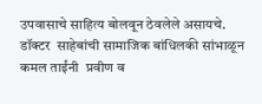उपवासाचे साहित्य बोलवून ठेवलेले असायचे. डॉक्टर  साहेबांची सामाजिक बांधिलकी सांभाळून कमल ताईंनी  प्रवीण व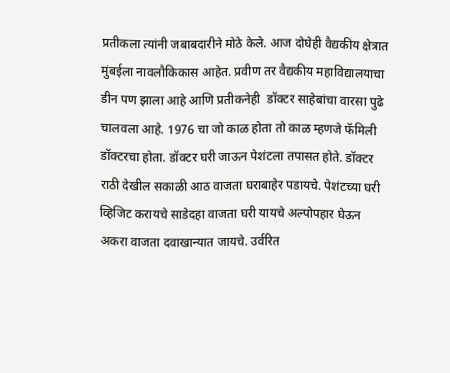प्रतीकला त्यांनी जबाबदारीने मोठे केले. आज दोघेही वैद्यकीय क्षेत्रात मुंबईला नावलौकिकास आहेत. प्रवीण तर वैद्यकीय महाविद्यालयाचा  डीन पण झाला आहे आणि प्रतीकनेही  डॉक्टर साहेबांचा वारसा पुढे चालवला आहे. 1976 चा जो काळ होता तो काळ म्हणजे फॅमिली डॉक्टरचा होता. डॉक्टर घरी जाऊन पेशंटला तपासत होते. डॉक्टर राठी देखील सकाळी आठ वाजता घराबाहेर पडायचे. पेशंटच्या घरी व्हिजिट करायचे साडेदहा वाजता घरी यायचे अल्पोपहार घेऊन अकरा वाजता दवाखान्यात जायचे. उर्वरित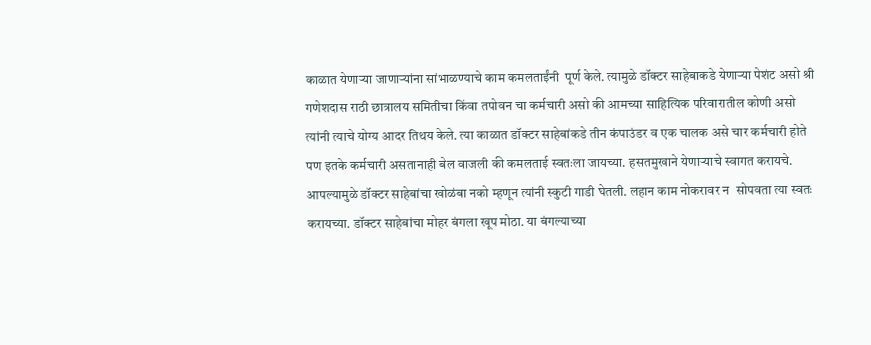काळात येणाऱ्या जाणाऱ्यांना सांभाळण्याचे काम कमलताईंनी  पूर्ण केले. त्यामुळे डॉक्टर साहेबाकडे येणाऱ्या पेशंट असो श्री गणेशदास राठी छात्रालय समितीचा किंवा तपोवन चा कर्मचारी असो की आमच्या साहित्यिक परिवारातील कोणी असो त्यांनी त्याचे योग्य आदर तिथय केले. त्या काळात डॉक्टर साहेबांकडे तीन कंपाउंडर व एक चालक असे चार कर्मचारी होते पण इतके कर्मचारी असतानाही बेल वाजली की कमलताई स्वतःला जायच्या. हसतमुखाने येणाऱ्याचे स्वागत करायचे. आपल्यामुळे डॉक्टर साहेबांचा खोळंबा नको म्हणून त्यांनी स्कुटी गाडी घेतली. लहान काम नोकरावर न  सोपवता त्या स्वतः करायच्या. डॉक्टर साहेबांचा मोहर बंगला खूप मोठा. या बंगल्याच्या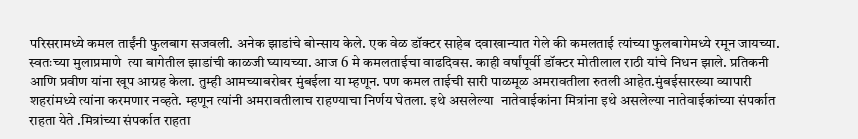परिसरामध्ये कमल ताईंनी फुलबाग सजवली. अनेक झाडांचे बोन्साय केले. एक वेळ डॉक्टर साहेब दवाखान्यात गेले की कमलताई त्यांच्या फुलबागेमध्ये रमून जायच्या. स्वतःच्या मुलाप्रमाणे  त्या बागेतील झाडांची काळजी घ्यायच्या. आज 6 मे कमलताईचा वाढदिवस. काही वर्षांपूर्वी डॉक्टर मोतीलाल राठी यांचे निधन झाले. प्रतिकनी आणि प्रवीण यांना खूप आग्रह केला. तुम्ही आमच्याबरोबर मुंबईला या म्हणून. पण कमल ताईची सारी पाळमूळ अमरावतीला रुतली आहेत.मुंबईसारख्या व्यापारी शहरांमध्ये त्यांना करमणार नव्हते. म्हणून त्यांनी अमरावतीलाच राहण्याचा निर्णय घेतला. इथे असलेल्या  नातेवाईकांना मित्रांना इथे असलेल्या नातेवाईकांच्या संपर्कात राहता येते .मित्रांच्या संपर्कात राहता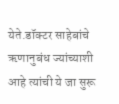येते.डॉक्टर साहेबांचे ऋणानुबंध ज्यांच्याशी आहे त्यांची ये जा सुरू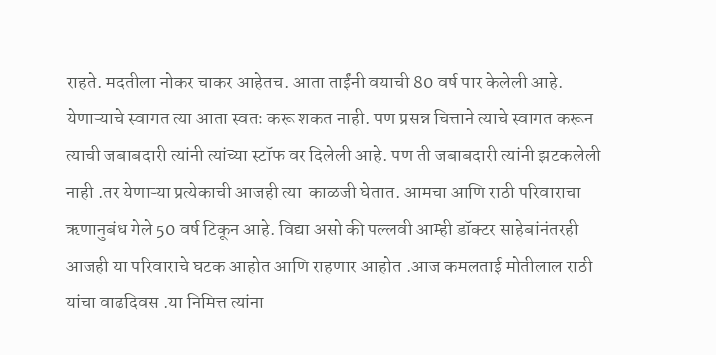राहते. मदतीला नोकर चाकर आहेतच. आता ताईंनी वयाची 80 वर्ष पार केलेली आहे. येणाऱ्याचे स्वागत त्या आता स्वतः करू शकत नाही. पण प्रसन्न चित्ताने त्याचे स्वागत करून  त्याची जबाबदारी त्यांनी त्यांच्या स्टॉफ वर दिलेली आहे. पण ती जबाबदारी त्यांनी झटकलेली नाही .तर येणाऱ्या प्रत्येकाची आजही त्या  काळजी घेतात. आमचा आणि राठी परिवाराचा ऋणानुबंध गेले 50 वर्ष टिकून आहे. विद्या असो की पल्लवी आम्ही डॉक्टर साहेबांनंतरही आजही या परिवाराचे घटक आहोत आणि राहणार आहोत .आज कमलताई मोतीलाल राठी यांचा वाढदिवस .या निमित्त त्यांना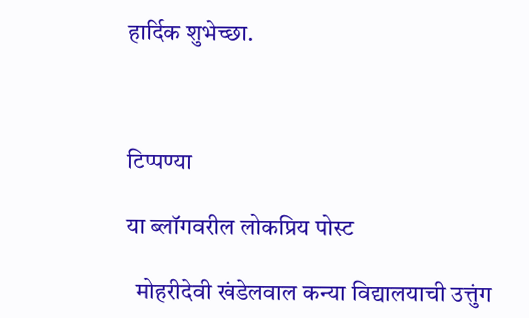हार्दिक शुभेच्छा.



टिप्पण्या

या ब्लॉगवरील लोकप्रिय पोस्ट

  मोहरीदेवी खंडेलवाल कन्या विद्यालयाची उत्तुंग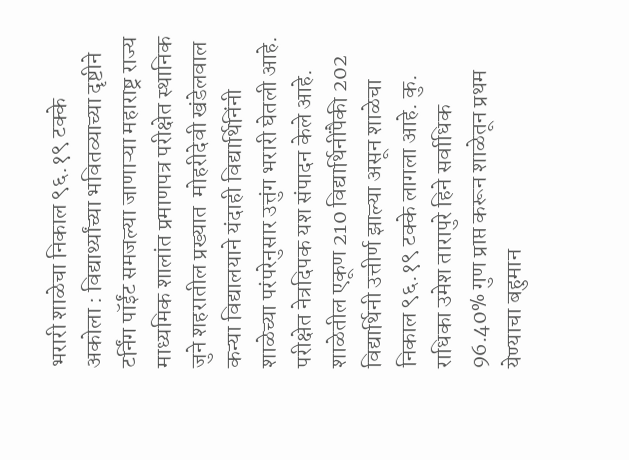भरारी शाळेचा निकाल ९६.१९ टक्के  अकोला : विद्यार्थ्यांच्या भवितव्याच्या दृष्टीने टर्निंग पॉईंट समजल्या जाणाऱ्या महाराष्ट्र राज्य माध्यमिक शालांत प्रमाणपत्र परीक्षेत स्थानिक जुने शहरातील प्रख्यात  मोहरीदेवी खंडेलवाल कन्या विद्यालयाने यंदाही विद्यार्थिनिंनी शाळेच्या परंपरेनुसार उत्तुंग भरारी घेतली आहे.        परीक्षेत नेत्रदिपक यश संपादन केले आहे. शाळेतील एकूण 210 विद्यार्थिनींपैकी 202 विद्यार्थिनी उत्तीर्ण झाल्या असून शाळेचा निकाल ९६.१९ टक्के लागला आहे. कु. राधिका उमेश तारापुरे हिने सर्वाधिक 96.40% गुण प्राप्त करून शाळेतून प्रथम येण्याचा बहुमान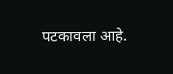पटकावला आहे.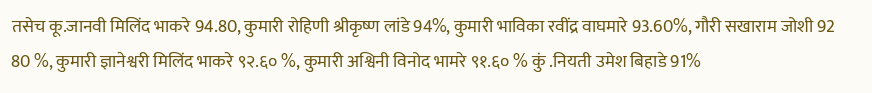तसेच कू.जानवी मिलिंद भाकरे 94.80, कुमारी रोहिणी श्रीकृष्ण लांडे 94%, कुमारी भाविका रवींद्र वाघमारे 93.60%, गौरी सखाराम जोशी 92 80 %, कुमारी ज्ञानेश्वरी मिलिंद भाकरे ९२.६० %, कुमारी अश्विनी विनोद भामरे ९१.६० % कुं .नियती उमेश बिहाडे 91%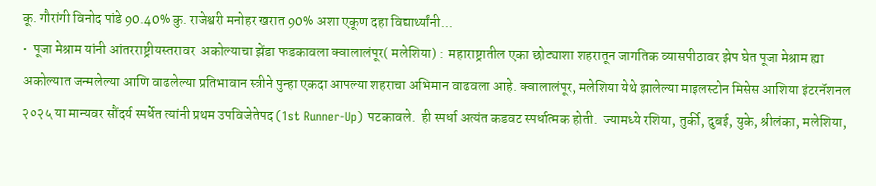कू. गौरांगी विनोद पांडे 90.40% कु. राजेश्वरी मनोहर खरात 90% अशा एकूण दहा विद्यार्थ्यांनी...
•  पूजा मेश्राम यांनी आंतरराष्ट्रीयस्तरावर  अकोल्याचा झेंडा फडकावला क्वालालंपूर( मलेशिया) :  महाराष्ट्रातील एका छोट्याशा शहरातून जागतिक व्यासपीठावर झेप घेत पूजा मेश्राम ह्या अकोल्यात जन्मलेल्या आणि वाढलेल्या प्रतिभावान स्त्रीने पुन्हा एकदा आपल्या शहराचा अभिमान वाढवला आहे. क्वालालंपूर, मलेशिया येथे झालेल्या माइलस्टोन मिसेस आशिया इंटरनॅशनल २०२५ या मान्यवर सौंदर्य स्पर्धेत त्यांनी प्रथम उपविजेतेपद (1st Runner-Up) पटकावले.  ही स्पर्धा अत्यंत कडवट स्पर्धात्मक होती.  ज्यामध्ये रशिया, तुर्की, दुबई, युके, श्रीलंका, मलेशिया,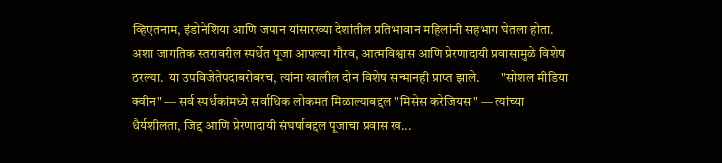व्हिएतनाम, इंडोनेशिया आणि जपान यांसारख्या देशांतील प्रतिभावान महिलांनी सहभाग घेतला होता. अशा जागतिक स्तरावरील स्पर्धेत पूजा आपल्या गौरव, आत्मविश्वास आणि प्रेरणादायी प्रवासामुळे विशेष ठरल्या.  या उपविजेतेपदाबरोबरच, त्यांना खालील दोन विशेष सन्मानही प्राप्त झाले.        "सोशल मीडिया क्वीन" — सर्व स्पर्धकांमध्ये सर्वाधिक लोकमत मिळाल्याबद्दल "मिसेस करेजियस" — त्यांच्या धैर्यशीलता, जिद्द आणि प्रेरणादायी संघर्षाबद्दल पूजाचा प्रवास ख...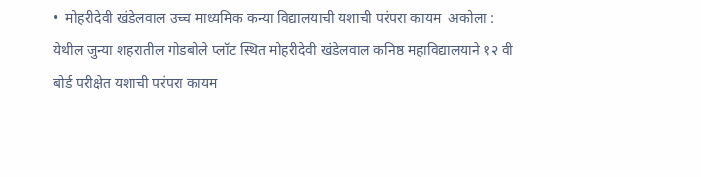•  मोहरीदेवी खंडेलवाल उच्च माध्यमिक कन्या विद्यालयाची यशाची परंपरा कायम  अकोला :   येथील जुन्या शहरातील गोडबोले प्लॉट स्थित मोहरीदेवी खंडेलवाल कनिष्ठ महावि‌द्यालयाने १२ वी बोर्ड परीक्षेत यशाची परंपरा कायम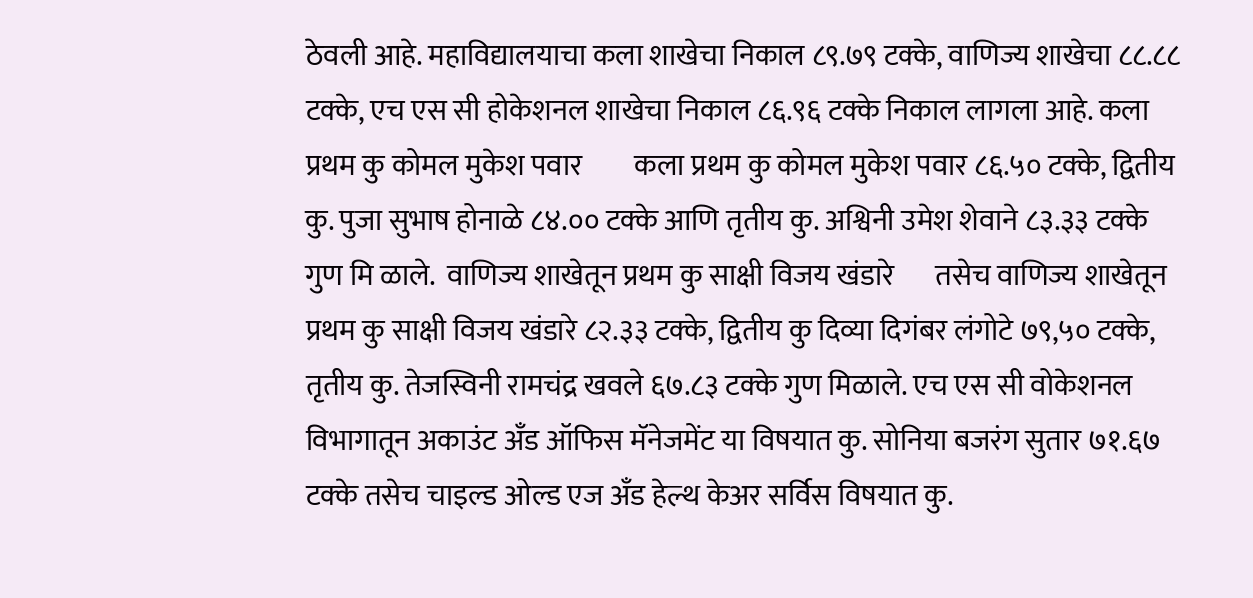ठेवली आहे. महावि‌द्यालयाचा कला शाखेचा निकाल ८९.७९ टक्के, वाणिज्य शाखेचा ८८.८८ टक्के, एच एस सी होकेशनल शाखेचा निकाल ८६.९६ टक्के निकाल लागला आहे. कला प्रथम कु कोमल मुकेश पवार         कला प्रथम कु कोमल मुकेश पवार ८६.५० टक्के, द्वितीय कु. पुजा सुभाष होनाळे ८४.०० टक्के आणि तृतीय कु. अश्विनी उमेश शेवाने ८३.३३ टक्के गुण मि ळाले.  वाणिज्य शाखेतून प्रथम कु साक्षी विजय खंडारे       तसेच वाणिज्य शाखेतून प्रथम कु साक्षी विजय खंडारे ८२.३३ टक्के, द्वितीय कु दिव्या दिगंबर लंगोटे ७९,५० टक्के, तृतीय कु. तेजस्विनी रामचंद्र खवले ६७.८३ टक्के गुण मिळाले. एच एस सी वोकेशनल विभागातून अकाउंट अँड ऑफिस मॅनेजमेंट या विषयात कु. सोनिया बजरंग सुतार ७१.६७ टक्के तसेच चाइल्ड ओल्ड एज अँड हेल्थ केअर सर्विस विषयात कु.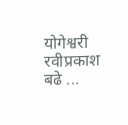योगेश्वरी रवीप्रकाश बढे ...